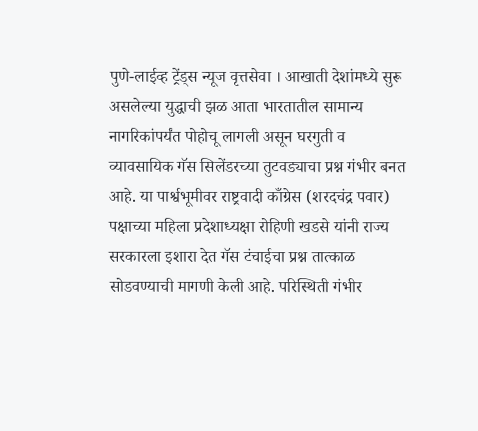पुणे-लाईव्ह ट्रेंड्स न्यूज वृत्तसेवा । आखाती देशांमध्ये सुरू असलेल्या युद्धाची झळ आता भारतातील सामान्य नागरिकांपर्यंत पोहोचू लागली असून घरगुती व व्यावसायिक गॅस सिलेंडरच्या तुटवड्याचा प्रश्न गंभीर बनत आहे. या पार्श्वभूमीवर राष्ट्रवादी काँग्रेस (शरदचंद्र पवार) पक्षाच्या महिला प्रदेशाध्यक्षा रोहिणी खडसे यांनी राज्य सरकारला इशारा देत गॅस टंचाईचा प्रश्न तात्काळ सोडवण्याची मागणी केली आहे. परिस्थिती गंभीर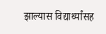झाल्यास विद्यार्थ्यांसह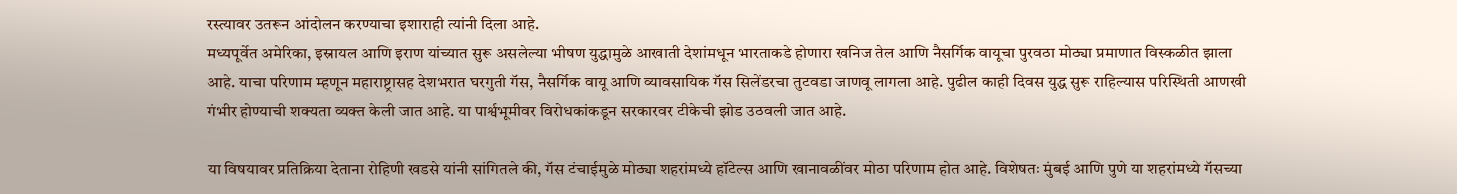रस्त्यावर उतरून आंदोलन करण्याचा इशाराही त्यांनी दिला आहे.
मध्यपूर्वेत अमेरिका, इस्रायल आणि इराण यांच्यात सुरू असलेल्या भीषण युद्धामुळे आखाती देशांमधून भारताकडे होणारा खनिज तेल आणि नैसर्गिक वायूचा पुरवठा मोठ्या प्रमाणात विस्कळीत झाला आहे. याचा परिणाम म्हणून महाराष्ट्रासह देशभरात घरगुती गॅस, नैसर्गिक वायू आणि व्यावसायिक गॅस सिलेंडरचा तुटवडा जाणवू लागला आहे. पुढील काही दिवस युद्ध सुरू राहिल्यास परिस्थिती आणखी गंभीर होण्याची शक्यता व्यक्त केली जात आहे. या पार्श्वभूमीवर विरोधकांकडून सरकारवर टीकेची झोड उठवली जात आहे.

या विषयावर प्रतिक्रिया देताना रोहिणी खडसे यांनी सांगितले की, गॅस टंचाईमुळे मोठ्या शहरांमध्ये हॉटेल्स आणि खानावळींवर मोठा परिणाम होत आहे. विशेषतः मुंबई आणि पुणे या शहरांमध्ये गॅसच्या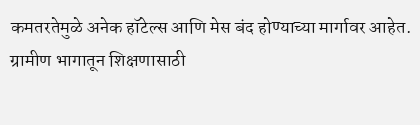कमतरतेमुळे अनेक हॉटेल्स आणि मेस बंद होण्याच्या मार्गावर आहेत. ग्रामीण भागातून शिक्षणासाठी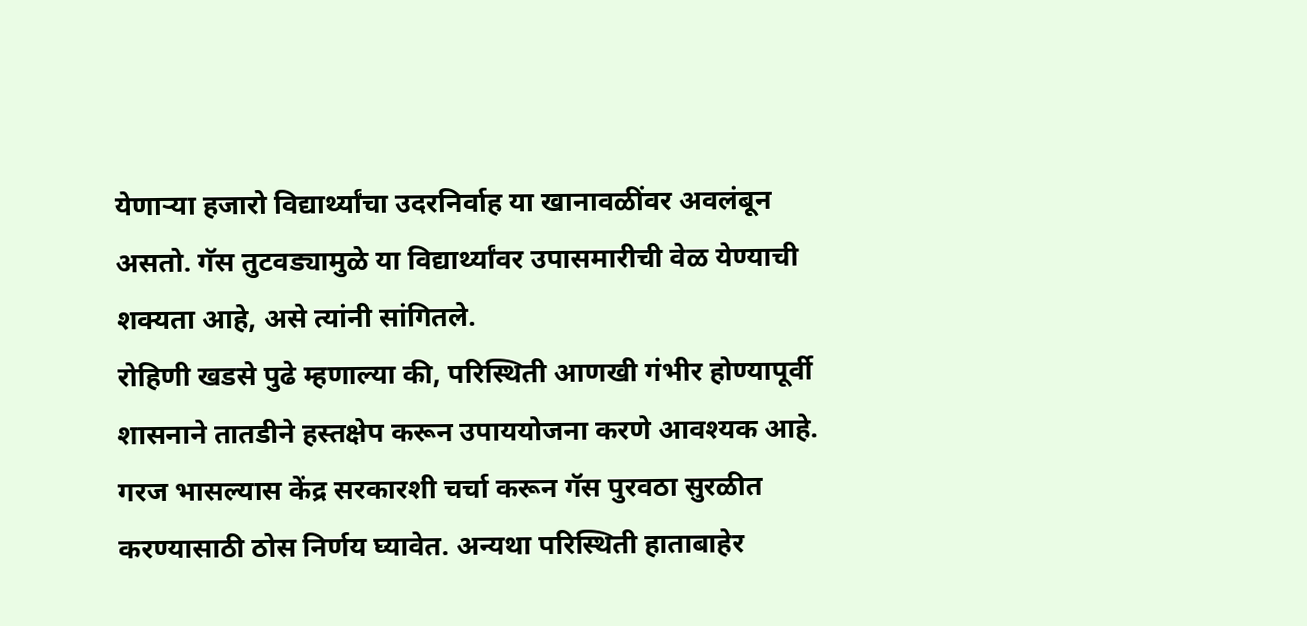येणाऱ्या हजारो विद्यार्थ्यांचा उदरनिर्वाह या खानावळींवर अवलंबून असतो. गॅस तुटवड्यामुळे या विद्यार्थ्यांवर उपासमारीची वेळ येण्याची शक्यता आहे, असे त्यांनी सांगितले.
रोहिणी खडसे पुढे म्हणाल्या की, परिस्थिती आणखी गंभीर होण्यापूर्वी शासनाने तातडीने हस्तक्षेप करून उपाययोजना करणे आवश्यक आहे. गरज भासल्यास केंद्र सरकारशी चर्चा करून गॅस पुरवठा सुरळीत करण्यासाठी ठोस निर्णय घ्यावेत. अन्यथा परिस्थिती हाताबाहेर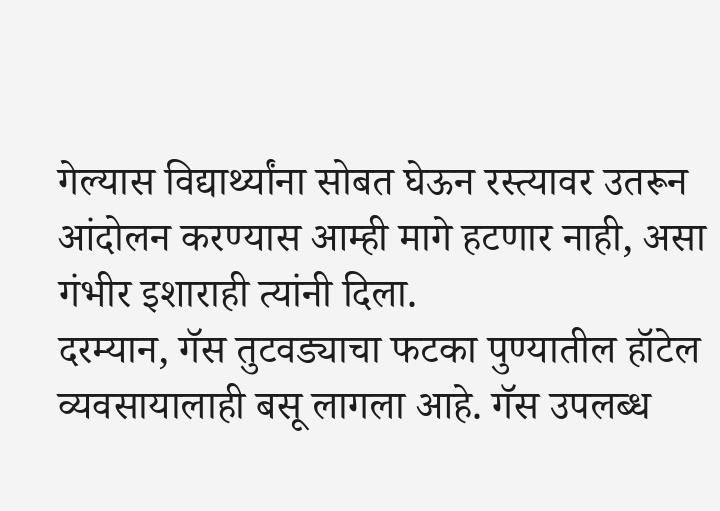गेल्यास विद्यार्थ्यांना सोबत घेऊन रस्त्यावर उतरून आंदोलन करण्यास आम्ही मागे हटणार नाही, असा गंभीर इशाराही त्यांनी दिला.
दरम्यान, गॅस तुटवड्याचा फटका पुण्यातील हॉटेल व्यवसायालाही बसू लागला आहे. गॅस उपलब्ध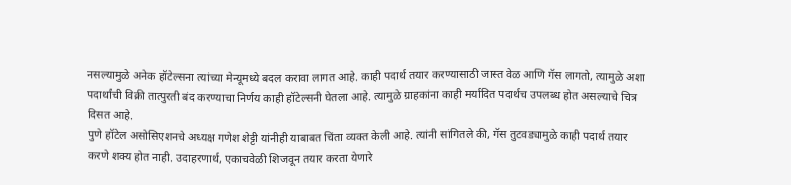नसल्यामुळे अनेक हॉटेल्सना त्यांच्या मेन्यूमध्ये बदल करावा लागत आहे. काही पदार्थ तयार करण्यासाठी जास्त वेळ आणि गॅस लागतो, त्यामुळे अशा पदार्थांची विक्री तात्पुरती बंद करण्याचा निर्णय काही हॉटेल्सनी घेतला आहे. त्यामुळे ग्राहकांना काही मर्यादित पदार्थच उपलब्ध होत असल्याचे चित्र दिसत आहे.
पुणे हॉटेल असोसिएशनचे अध्यक्ष गणेश शेट्टी यांनीही याबाबत चिंता व्यक्त केली आहे. त्यांनी सांगितले की, गॅस तुटवड्यामुळे काही पदार्थ तयार करणे शक्य होत नाही. उदाहरणार्थ, एकाचवेळी शिजवून तयार करता येणारे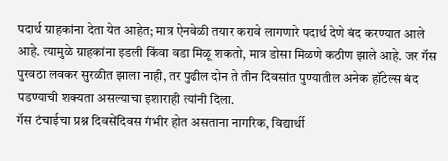पदार्थ ग्राहकांना देता येत आहेत; मात्र ऐनवेळी तयार करावे लागणारे पदार्थ देणे बंद करण्यात आले आहे. त्यामुळे ग्राहकांना इडली किंवा वडा मिळू शकतो, मात्र डोसा मिळणे कठीण झाले आहे. जर गॅस पुरवठा लवकर सुरळीत झाला नाही, तर पुढील दोन ते तीन दिवसांत पुण्यातील अनेक हॉटेल्स बंद पडण्याची शक्यता असल्याचा इशाराही त्यांनी दिला.
गॅस टंचाईचा प्रश्न दिवसेंदिवस गंभीर होत असताना नागरिक, विद्यार्थी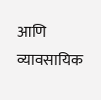आणि व्यावसायिक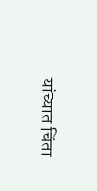यांच्यात चिंता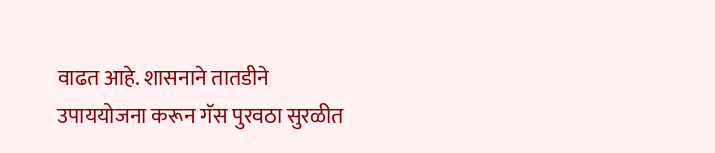वाढत आहे. शासनाने तातडीने उपाययोजना करून गॅस पुरवठा सुरळीत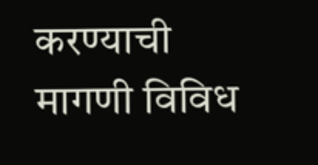करण्याची मागणी विविध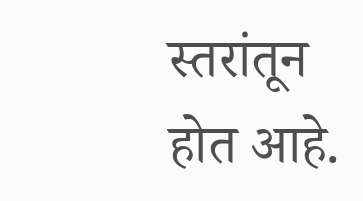स्तरांतून होत आहे.